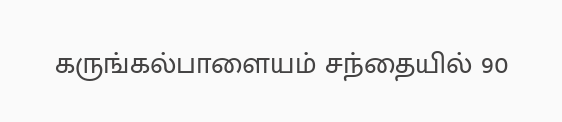கருங்கல்பாளையம் சந்தையில் 90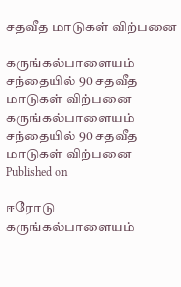சதவீத மாடுகள் விற்பனை

கருங்கல்பாளையம் சந்தையில் 90 சதவீத மாடுகள் விற்பனை
கருங்கல்பாளையம் சந்தையில் 90 சதவீத மாடுகள் விற்பனை
Published on

ஈரோடு கருங்கல்பாளையம்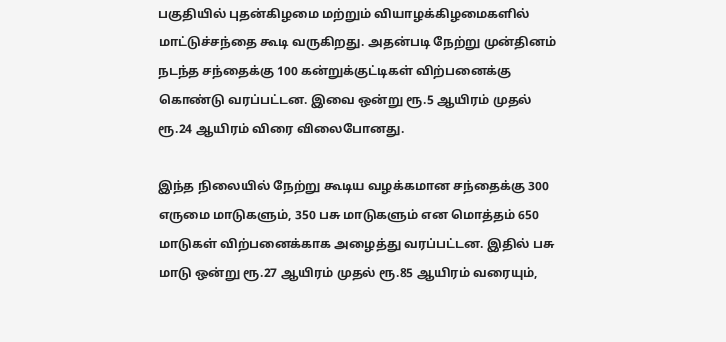பகுதியில் புதன்கிழமை மற்றும் வியாழக்கிழமைகளில் மாட்டுச்சந்தை கூடி வருகிறது. அதன்படி நேற்று முன்தினம் நடந்த சந்தைக்கு 100 கன்றுக்குட்டிகள் விற்பனைக்கு கொண்டு வரப்பட்டன. இவை ஒன்று ரூ.5 ஆயிரம் முதல் ரூ.24 ஆயிரம் விரை விலைபோனது.

இந்த நிலையில் நேற்று கூடிய வழக்கமான சந்தைக்கு 300 எருமை மாடுகளும், 350 பசு மாடுகளும் என மொத்தம் 650 மாடுகள் விற்பனைக்காக அழைத்து வரப்பட்டன. இதில் பசு மாடு ஒன்று ரூ.27 ஆயிரம் முதல் ரூ.85 ஆயிரம் வரையும்,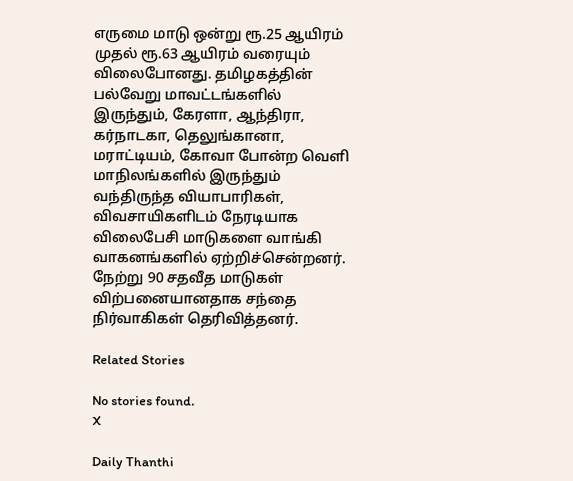எருமை மாடு ஒன்று ரூ.25 ஆயிரம் முதல் ரூ.63 ஆயிரம் வரையும் விலைபோனது. தமிழகத்தின் பல்வேறு மாவட்டங்களில் இருந்தும், கேரளா, ஆந்திரா, கர்நாடகா, தெலுங்கானா, மராட்டியம், கோவா போன்ற வெளி மாநிலங்களில் இருந்தும் வந்திருந்த வியாபாரிகள், விவசாயிகளிடம் நேரடியாக விலைபேசி மாடுகளை வாங்கி வாகனங்களில் ஏற்றிச்சென்றனர். நேற்று 90 சதவீத மாடுகள் விற்பனையானதாக சந்தை நிர்வாகிகள் தெரிவித்தனர்.

Related Stories

No stories found.
X

Daily Thanthi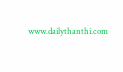www.dailythanthi.com